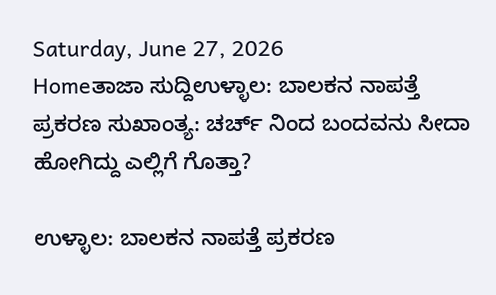Saturday, June 27, 2026
Homeತಾಜಾ ಸುದ್ದಿಉಳ್ಳಾಲ: ಬಾಲಕನ ನಾಪತ್ತೆ ಪ್ರಕರಣ ಸುಖಾಂತ್ಯ: ಚರ್ಚ್‌ ನಿಂದ ಬಂದವನು ಸೀದಾ ಹೋಗಿದ್ದು ಎಲ್ಲಿಗೆ ಗೊತ್ತಾ?

ಉಳ್ಳಾಲ: ಬಾಲಕನ ನಾಪತ್ತೆ ಪ್ರಕರಣ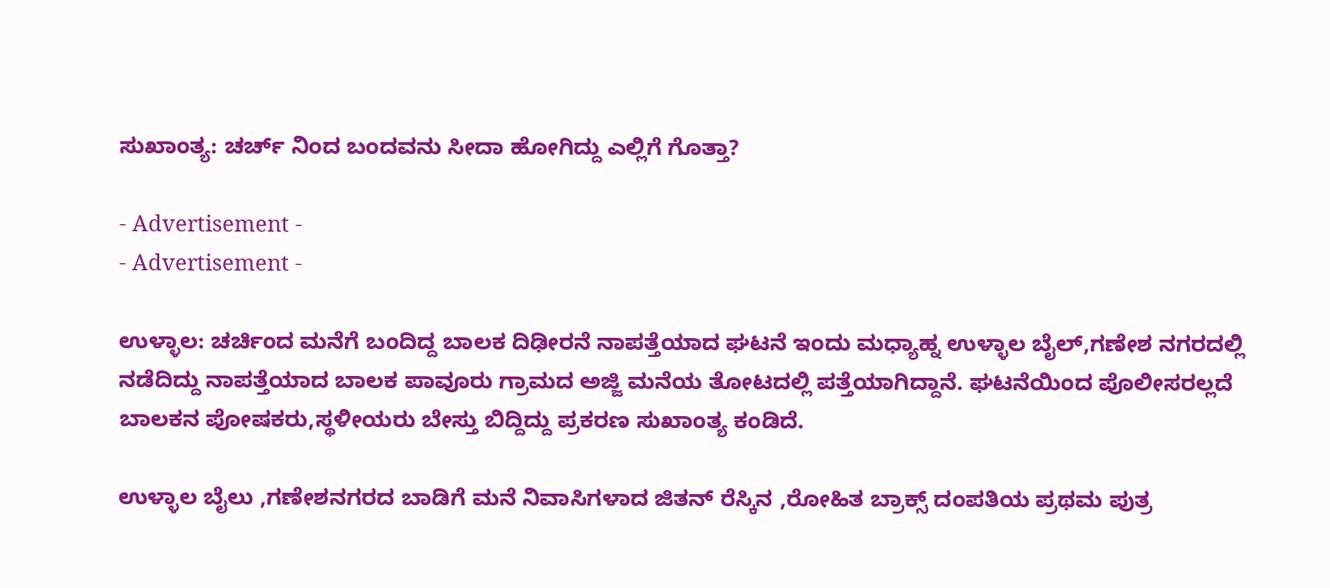ಸುಖಾಂತ್ಯ: ಚರ್ಚ್‌ ನಿಂದ ಬಂದವನು ಸೀದಾ ಹೋಗಿದ್ದು ಎಲ್ಲಿಗೆ ಗೊತ್ತಾ?

- Advertisement -
- Advertisement -

ಉಳ್ಳಾಲ: ಚರ್ಚಿಂದ ಮನೆಗೆ ಬಂದಿದ್ದ ಬಾಲಕ ದಿಢೀರನೆ ನಾಪತ್ತೆಯಾದ ಘಟನೆ ಇಂದು ಮಧ್ಯಾಹ್ನ ಉಳ್ಳಾಲ ಬೈಲ್,ಗಣೇಶ ನಗರದಲ್ಲಿ ನಡೆದಿದ್ದು ನಾಪತ್ತೆಯಾದ ಬಾಲಕ ಪಾವೂರು ಗ್ರಾಮದ ಅಜ್ಜಿ ಮನೆಯ ತೋಟದಲ್ಲಿ ಪತ್ತೆಯಾಗಿದ್ದಾನೆ. ಘಟನೆಯಿಂದ ಪೊಲೀಸರಲ್ಲದೆ ಬಾಲಕನ ಪೋಷಕರು,ಸ್ಥಳೀಯರು ಬೇಸ್ತು ಬಿದ್ದಿದ್ದು ಪ್ರಕರಣ ಸುಖಾಂತ್ಯ ಕಂಡಿದೆ.

ಉಳ್ಳಾಲ ಬೈಲು ,ಗಣೇಶನಗರದ ಬಾಡಿಗೆ ಮನೆ ನಿವಾಸಿಗಳಾದ ಜಿತನ್ ರೆಸ್ಕಿನ ,ರೋಹಿತ ಬ್ರಾಕ್ಸ್ ದಂಪತಿಯ ಪ್ರಥಮ ಪುತ್ರ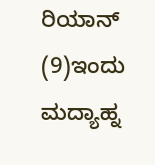ರಿಯಾನ್ (9)ಇಂದು ಮದ್ಯಾಹ್ನ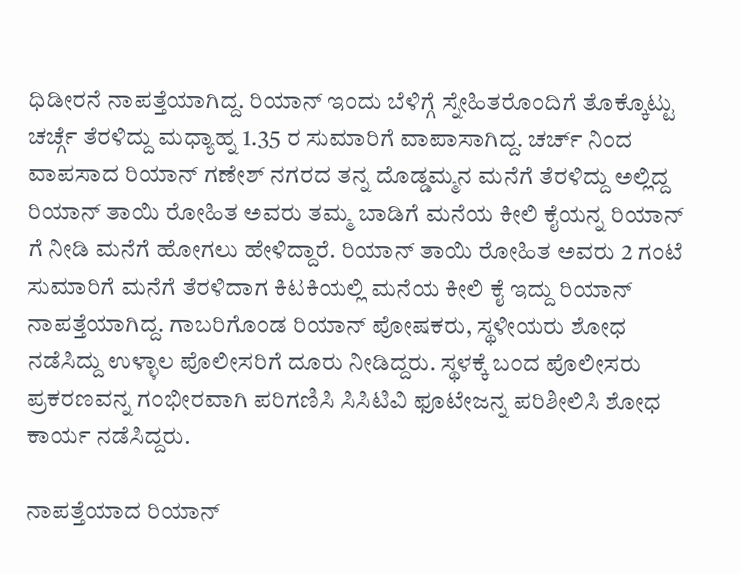ಧಿಡೀರನೆ ನಾಪತ್ತೆಯಾಗಿದ್ದ. ರಿಯಾನ್ ಇಂದು ಬೆಳಿಗ್ಗೆ ಸ್ನೇಹಿತರೊಂದಿಗೆ ತೊಕ್ಕೊಟ್ಟು ಚರ್ಚ್ಗೆ ತೆರಳಿದ್ದು ಮಧ್ಯಾಹ್ನ 1.35 ರ ಸುಮಾರಿಗೆ ವಾಪಾಸಾಗಿದ್ದ. ಚರ್ಚ್‌ ನಿಂದ ವಾಪಸಾದ ರಿಯಾನ್ ಗಣೇಶ್ ನಗರದ ತನ್ನ ದೊಡ್ಡಮ್ಮನ ಮನೆಗೆ ತೆರಳಿದ್ದು ಅಲ್ಲಿದ್ದ ರಿಯಾನ್ ತಾಯಿ ರೋಹಿತ ಅವರು ತಮ್ಮ ಬಾಡಿಗೆ ಮನೆಯ ಕೀಲಿ ಕೈಯನ್ನ ರಿಯಾನ್ ಗೆ ನೀಡಿ ಮನೆಗೆ ಹೋಗಲು ಹೇಳಿದ್ದಾರೆ. ರಿಯಾನ್‌ ತಾಯಿ ರೋಹಿತ ಅವರು 2 ಗಂಟೆ ಸುಮಾರಿಗೆ ಮನೆಗೆ ತೆರಳಿದಾಗ ಕಿಟಕಿಯಲ್ಲಿ ಮನೆಯ ಕೀಲಿ ಕೈ ಇದ್ದು ರಿಯಾನ್ ನಾಪತ್ತೆಯಾಗಿದ್ದ. ಗಾಬರಿಗೊಂಡ ರಿಯಾನ್‌ ಪೋಷಕರು, ಸ್ಥಳೀಯರು ಶೋಧ ನಡೆಸಿದ್ದು ಉಳ್ಳಾಲ ಪೊಲೀಸರಿಗೆ ದೂರು ನೀಡಿದ್ದರು. ಸ್ಥಳಕ್ಕೆ ಬಂದ ಪೊಲೀಸರು ಪ್ರಕರಣವನ್ನ ಗಂಭೀರವಾಗಿ ಪರಿಗಣಿಸಿ ಸಿಸಿಟಿವಿ ಫೂಟೇಜನ್ನ ಪರಿಶೀಲಿಸಿ ಶೋಧ ಕಾರ್ಯ ನಡೆಸಿದ್ದರು.

ನಾಪತ್ತೆಯಾದ ರಿಯಾನ್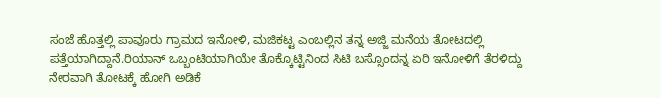ಸಂಜೆ ಹೊತ್ತಲ್ಲಿ ಪಾವೂರು ಗ್ರಾಮದ ಇನೋಳಿ, ಮಜಿಕಟ್ಟ ಎಂಬಲ್ಲಿನ ತನ್ನ ಅಜ್ಜಿ ಮನೆಯ ತೋಟದಲ್ಲಿ ಪತ್ತೆಯಾಗಿದ್ದಾನೆ.ರಿಯಾನ್ ಒಬ್ಬಂಟಿಯಾಗಿಯೇ ತೊಕ್ಕೊಟ್ಟಿನಿಂದ ಸಿಟಿ ಬಸ್ಸೊಂದನ್ನ ಏರಿ ಇನೋಳಿಗೆ ತೆರಳಿದ್ದು ನೇರವಾಗಿ ತೋಟಕ್ಕೆ ಹೋಗಿ ಅಡಿಕೆ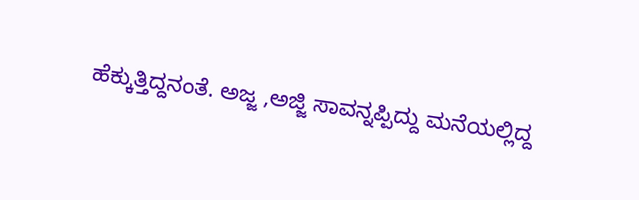ಹೆಕ್ಕುತ್ತಿದ್ದನಂತೆ. ಅಜ್ಜ ,ಅಜ್ಜಿ ಸಾವನ್ನಪ್ಪಿದ್ದು ಮನೆಯಲ್ಲಿದ್ದ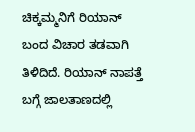ಚಿಕ್ಕಮ್ಮನಿಗೆ ರಿಯಾನ್ ಬಂದ ವಿಚಾರ ತಡವಾಗಿ ತಿಳಿದಿದೆ. ರಿಯಾನ್ ನಾಪತ್ತೆ ಬಗ್ಗೆ ಜಾಲತಾಣದಲ್ಲಿ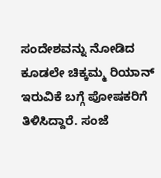ಸಂದೇಶವನ್ನು ನೋಡಿದ ಕೂಡಲೇ ಚಿಕ್ಕಮ್ಮ ರಿಯಾನ್ ಇರುವಿಕೆ ಬಗ್ಗೆ ಪೋಷಕರಿಗೆ ತಿಳಿಸಿದ್ದಾರೆ. ಸಂಜೆ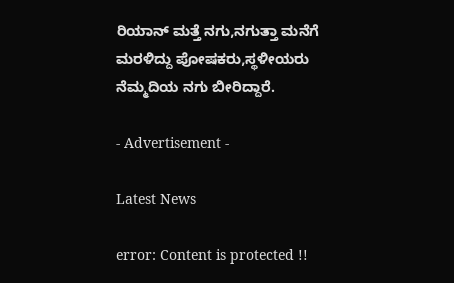ರಿಯಾನ್ ಮತ್ತೆ ನಗು,ನಗುತ್ತಾ ಮನೆಗೆ ಮರಳಿದ್ದು ಪೋಷಕರು,ಸ್ಥಳೀಯರು ನೆಮ್ಮದಿಯ ನಗು ಬೀರಿದ್ದಾರೆ.

- Advertisement -

Latest News

error: Content is protected !!